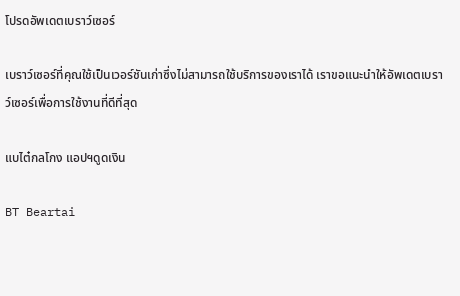โปรดอัพเดตเบราว์เซอร์

เบราว์เซอร์ที่คุณใช้เป็นเวอร์ชันเก่าซึ่งไม่สามารถใช้บริการของเราได้ เราขอแนะนำให้อัพเดตเบราว์เซอร์เพื่อการใช้งานที่ดีที่สุด

แบไต๋กลโกง แอปฯดูดเงิน

BT Beartai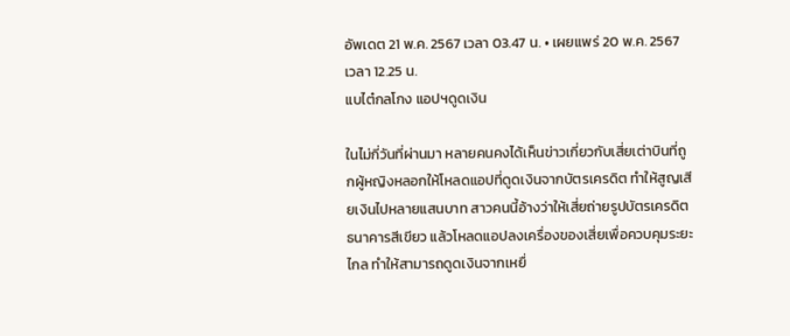อัพเดต 21 พ.ค. 2567 เวลา 03.47 น. • เผยแพร่ 20 พ.ค. 2567 เวลา 12.25 น.
แบไต๋กลโกง แอปฯดูดเงิน

ในไม่กี่วันที่ผ่านมา หลายคนคงได้เห็นข่าวเกี่ยวกับเสี่ยเต่าบินที่ถูกผู้หญิงหลอกให้โหลดแอปที่ดูดเงินจากบัตรเครดิต ทำให้สูญเสียเงินไปหลายแสนบาท สาวคนนี้อ้างว่าให้เสี่ยถ่ายรูปบัตรเครดิตธนาคารสีเขียว แล้วโหลดแอปลงเครื่องของเสี่ยเพื่อควบคุมระยะไกล ทำให้สามารถดูดเงินจากเหยื่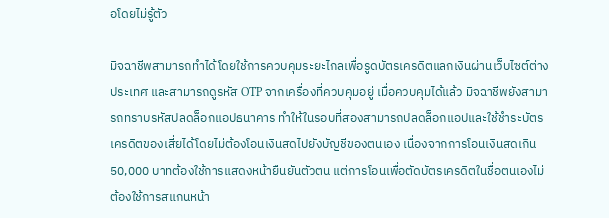อโดยไม่รู้ตัว

มิจฉาชีพสามารถทำได้โดยใช้การควบคุมระยะไกลเพื่อรูดบัตรเครดิตแลกเงินผ่านเว็บไซต์ต่างประเทศ และสามารถดูรหัส OTP จากเครื่องที่ควบคุมอยู่ เมื่อควบคุมได้แล้ว มิจฉาชีพยังสามารถทราบรหัสปลดล็อกแอปธนาคาร ทำให้ในรอบที่สองสามารถปลดล็อกแอปและใช้ชำระบัตรเครดิตของเสี่ยได้โดยไม่ต้องโอนเงินสดไปยังบัญชีของตนเอง เนื่องจากการโอนเงินสดเกิน 50,000 บาทต้องใช้การแสดงหน้ายืนยันตัวตน แต่การโอนเพื่อตัดบัตรเครดิตในชื่อตนเองไม่ต้องใช้การสแกนหน้า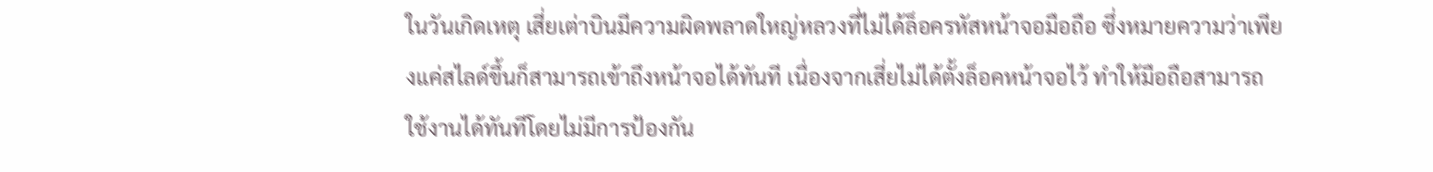ในวันเกิดเหตุ เสี่ยเต่าบินมีความผิดพลาดใหญ่หลวงที่ไม่ได้ล็อครหัสหน้าจอมือถือ ซึ่งหมายความว่าเพียงแค่สไลด์ขึ้นก็สามารถเข้าถึงหน้าจอได้ทันที เนื่องจากเสี่ยไม่ได้ตั้งล็อคหน้าจอไว้ ทำให้มือถือสามารถใช้งานได้ทันทีโดยไม่มีการป้องกัน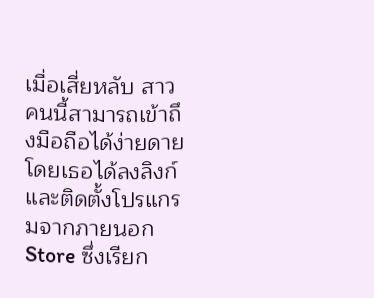เมื่อเสี่ยหลับ สาวคนนี้สามารถเข้าถึงมือถือได้ง่ายดาย โดยเธอได้ลงลิงก์และติดตั้งโปรแกรมจากภายนอก Store ซึ่งเรียก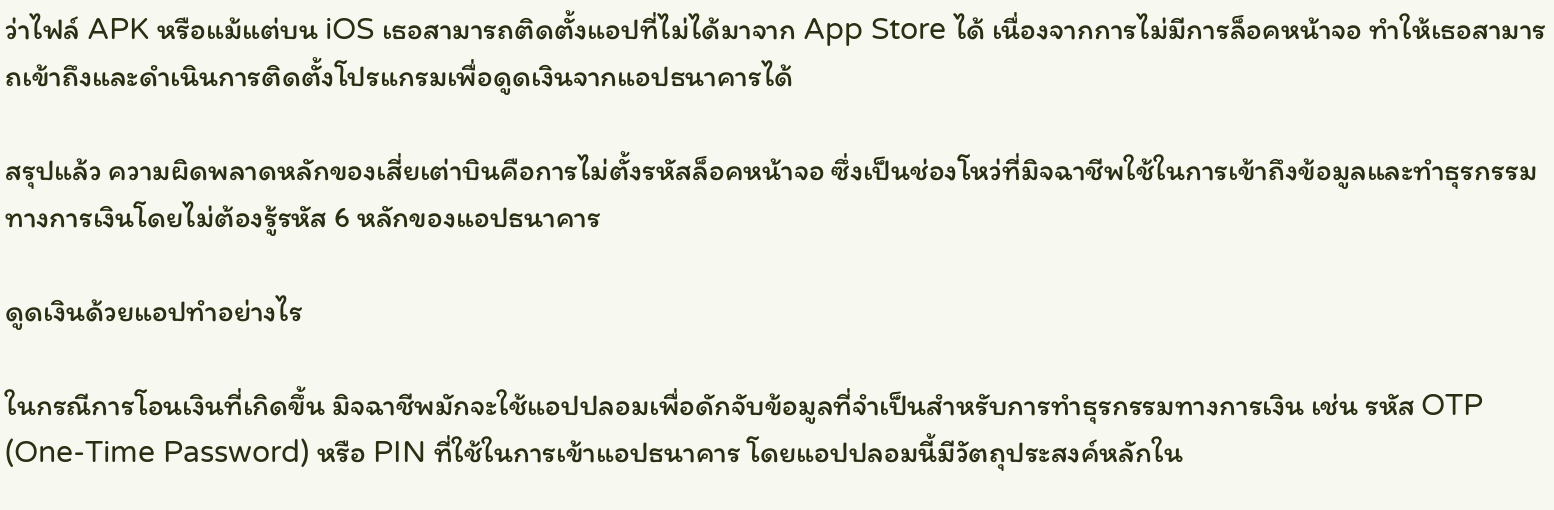ว่าไฟล์ APK หรือแม้แต่บน iOS เธอสามารถติดตั้งแอปที่ไม่ได้มาจาก App Store ได้ เนื่องจากการไม่มีการล็อคหน้าจอ ทำให้เธอสามารถเข้าถึงและดำเนินการติดตั้งโปรแกรมเพื่อดูดเงินจากแอปธนาคารได้

สรุปแล้ว ความผิดพลาดหลักของเสี่ยเต่าบินคือการไม่ตั้งรหัสล็อคหน้าจอ ซึ่งเป็นช่องโหว่ที่มิจฉาชีพใช้ในการเข้าถึงข้อมูลและทำธุรกรรมทางการเงินโดยไม่ต้องรู้รหัส 6 หลักของแอปธนาคาร

ดูดเงินด้วยแอปทำอย่างไร

ในกรณีการโอนเงินที่เกิดขึ้น มิจฉาชีพมักจะใช้แอปปลอมเพื่อดักจับข้อมูลที่จำเป็นสำหรับการทำธุรกรรมทางการเงิน เช่น รหัส OTP (One-Time Password) หรือ PIN ที่ใช้ในการเข้าแอปธนาคาร โดยแอปปลอมนี้มีวัตถุประสงค์หลักใน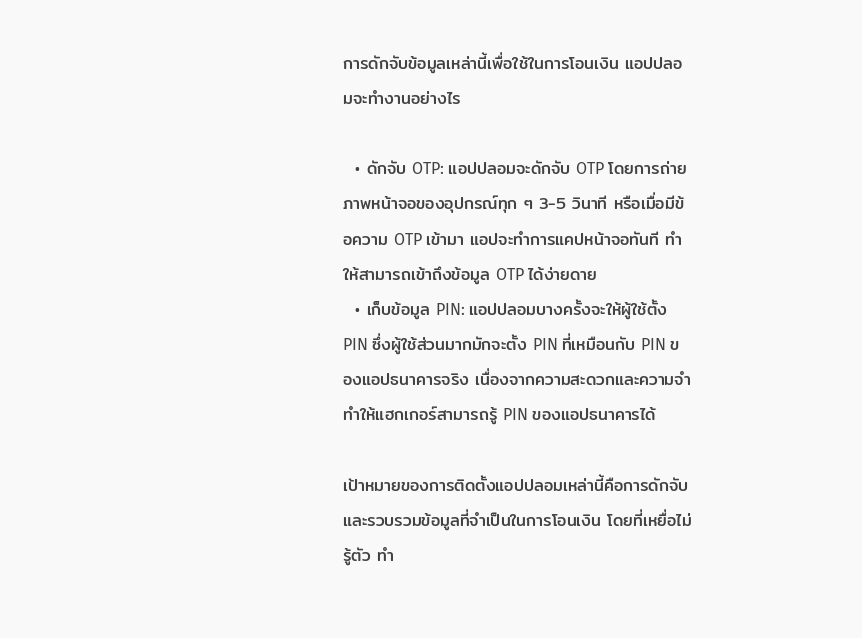การดักจับข้อมูลเหล่านี้เพื่อใช้ในการโอนเงิน แอปปลอมจะทำงานอย่างไร

  • ดักจับ OTP: แอปปลอมจะดักจับ OTP โดยการถ่ายภาพหน้าจอของอุปกรณ์ทุก ๆ 3-5 วินาที หรือเมื่อมีข้อความ OTP เข้ามา แอปจะทำการแคปหน้าจอทันที ทำให้สามารถเข้าถึงข้อมูล OTP ได้ง่ายดาย
  • เก็บข้อมูล PIN: แอปปลอมบางครั้งจะให้ผู้ใช้ตั้ง PIN ซึ่งผู้ใช้ส่วนมากมักจะตั้ง PIN ที่เหมือนกับ PIN ของแอปธนาคารจริง เนื่องจากความสะดวกและความจำ ทำให้แฮกเกอร์สามารถรู้ PIN ของแอปธนาคารได้

เป้าหมายของการติดตั้งแอปปลอมเหล่านี้คือการดักจับและรวบรวมข้อมูลที่จำเป็นในการโอนเงิน โดยที่เหยื่อไม่รู้ตัว ทำ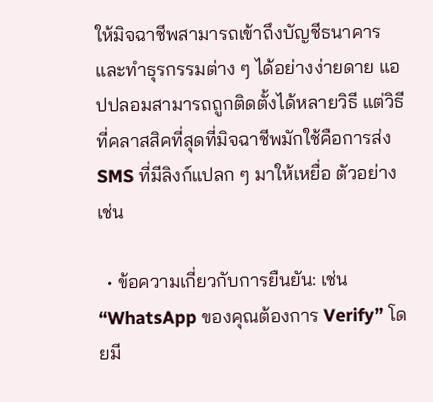ให้มิจฉาชีพสามารถเข้าถึงบัญชีธนาคารและทำธุรกรรมต่าง ๆ ได้อย่างง่ายดาย แอปปลอมสามารถถูกติดตั้งได้หลายวิธี แต่วิธีที่คลาสสิคที่สุดที่มิจฉาชีพมักใช้คือการส่ง SMS ที่มีลิงก์แปลก ๆ มาให้เหยื่อ ตัวอย่างเช่น

  • ข้อความเกี่ยวกับการยืนยัน: เช่น “WhatsApp ของคุณต้องการ Verify” โดยมี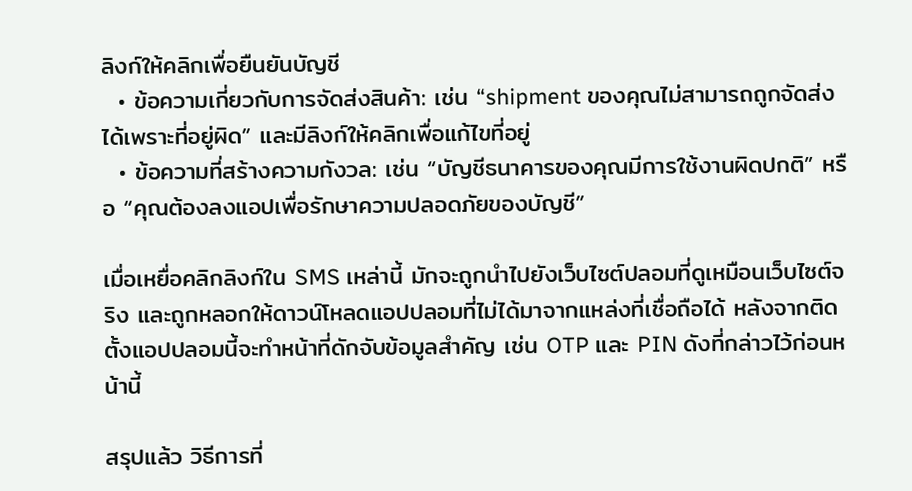ลิงก์ให้คลิกเพื่อยืนยันบัญชี
  • ข้อความเกี่ยวกับการจัดส่งสินค้า: เช่น “shipment ของคุณไม่สามารถถูกจัดส่งได้เพราะที่อยู่ผิด” และมีลิงก์ให้คลิกเพื่อแก้ไขที่อยู่
  • ข้อความที่สร้างความกังวล: เช่น “บัญชีธนาคารของคุณมีการใช้งานผิดปกติ” หรือ “คุณต้องลงแอปเพื่อรักษาความปลอดภัยของบัญชี”

เมื่อเหยื่อคลิกลิงก์ใน SMS เหล่านี้ มักจะถูกนำไปยังเว็บไซต์ปลอมที่ดูเหมือนเว็บไซต์จริง และถูกหลอกให้ดาวน์โหลดแอปปลอมที่ไม่ได้มาจากแหล่งที่เชื่อถือได้ หลังจากติดตั้งแอปปลอมนี้จะทำหน้าที่ดักจับข้อมูลสำคัญ เช่น OTP และ PIN ดังที่กล่าวไว้ก่อนหน้านี้

สรุปแล้ว วิธีการที่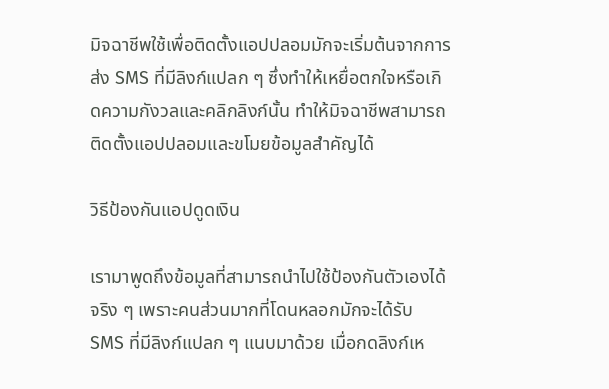มิจฉาชีพใช้เพื่อติดตั้งแอปปลอมมักจะเริ่มต้นจากการส่ง SMS ที่มีลิงก์แปลก ๆ ซึ่งทำให้เหยื่อตกใจหรือเกิดความกังวลและคลิกลิงก์นั้น ทำให้มิจฉาชีพสามารถติดตั้งแอปปลอมและขโมยข้อมูลสำคัญได้

วิธีป้องกันแอปดูดเงิน

เรามาพูดถึงข้อมูลที่สามารถนำไปใช้ป้องกันตัวเองได้จริง ๆ เพราะคนส่วนมากที่โดนหลอกมักจะได้รับ SMS ที่มีลิงก์แปลก ๆ แนบมาด้วย เมื่อกดลิงก์เห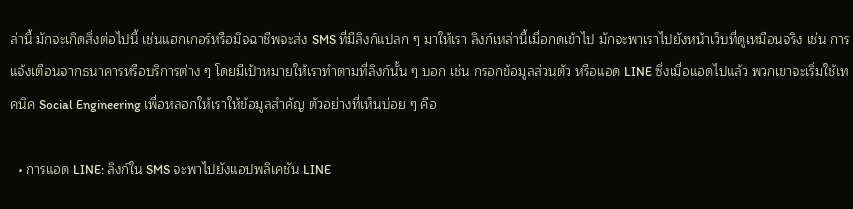ล่านี้ มักจะเกิดสิ่งต่อไปนี้ เช่นแฮกเกอร์หรือมิจฉาชีพจะส่ง SMS ที่มีลิงก์แปลก ๆ มาให้เรา ลิงก์เหล่านี้เมื่อกดเข้าไป มักจะพาเราไปยังหน้าเว็บที่ดูเหมือนจริง เช่น การแจ้งเตือนจากธนาคารหรือบริการต่าง ๆ โดยมีเป้าหมายให้เราทำตามที่ลิงก์นั้น ๆ บอก เช่น กรอกข้อมูลส่วนตัว หรือแอด LINE ซึ่งเมื่อแอดไปแล้ว พวกเขาจะเริ่มใช้เทคนิค Social Engineering เพื่อหลอกให้เราให้ข้อมูลสำคัญ ตัวอย่างที่เห็นบ่อย ๆ คือ

  • การแอด LINE: ลิงก์ใน SMS จะพาไปยังแอปพลิเคชัน LINE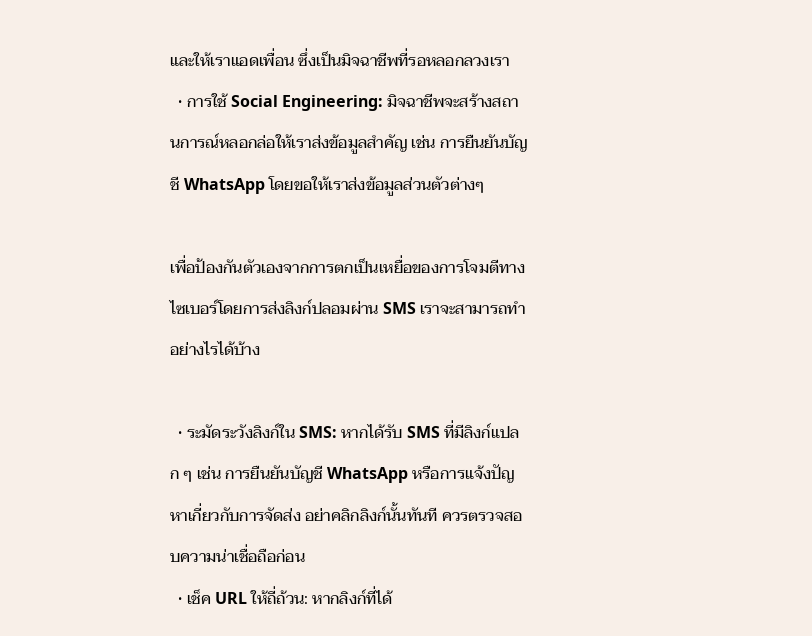และให้เราแอดเพื่อน ซึ่งเป็นมิจฉาชีพที่รอหลอกลวงเรา
  • การใช้ Social Engineering: มิจฉาชีพจะสร้างสถานการณ์หลอกล่อให้เราส่งข้อมูลสำคัญ เช่น การยืนยันบัญชี WhatsApp โดยขอให้เราส่งข้อมูลส่วนตัวต่างๆ

เพื่อป้องกันตัวเองจากการตกเป็นเหยื่อของการโจมตีทางไซเบอร์โดยการส่งลิงก์ปลอมผ่าน SMS เราจะสามารถทำอย่างไรได้บ้าง

  • ระมัดระวังลิงก์ใน SMS: หากได้รับ SMS ที่มีลิงก์แปลก ๆ เช่น การยืนยันบัญชี WhatsApp หรือการแจ้งปัญหาเกี่ยวกับการจัดส่ง อย่าคลิกลิงก์นั้นทันที ควรตรวจสอบความน่าเชื่อถือก่อน
  • เช็ค URL ให้ถี่ถ้วน: หากลิงก์ที่ได้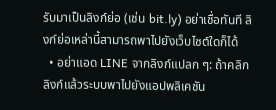รับมาเป็นลิงก์ย่อ (เช่น bit.ly) อย่าเชื่อทันที ลิงก์ย่อเหล่านี้สามารถพาไปยังเว็บไซต์ใดก็ได้
  • อย่าแอด LINE จากลิงก์แปลก ๆ: ถ้าคลิกลิงก์แล้วระบบพาไปยังแอปพลิเคชัน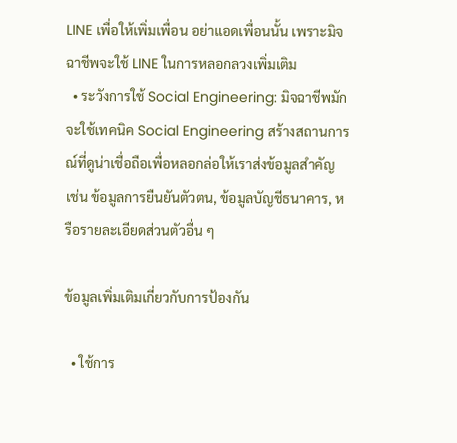LINE เพื่อให้เพิ่มเพื่อน อย่าแอดเพื่อนนั้น เพราะมิจฉาชีพจะใช้ LINE ในการหลอกลวงเพิ่มเติม
  • ระวังการใช้ Social Engineering: มิจฉาชีพมักจะใช้เทคนิค Social Engineering สร้างสถานการณ์ที่ดูน่าเชื่อถือเพื่อหลอกล่อให้เราส่งข้อมูลสำคัญ เช่น ข้อมูลการยืนยันตัวตน, ข้อมูลบัญชีธนาคาร, หรือรายละเอียดส่วนตัวอื่น ๆ

ข้อมูลเพิ่มเติมเกี่ยวกับการป้องกัน

  • ใช้การ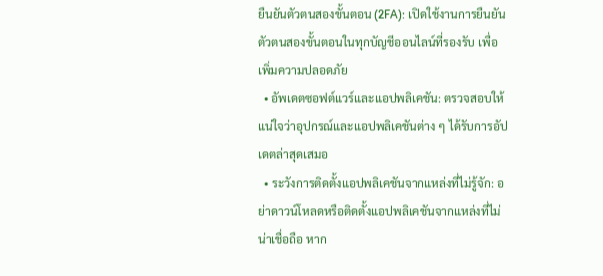ยืนยันตัวตนสองขั้นตอน (2FA): เปิดใช้งานการยืนยันตัวตนสองขั้นตอนในทุกบัญชีออนไลน์ที่รองรับ เพื่อเพิ่มความปลอดภัย
  • อัพเดตซอฟต์แวร์และแอปพลิเคชัน: ตรวจสอบให้แน่ใจว่าอุปกรณ์และแอปพลิเคชันต่าง ๆ ได้รับการอัปเดตล่าสุดเสมอ
  • ระวังการติดตั้งแอปพลิเคชันจากแหล่งที่ไม่รู้จัก: อย่าดาวน์โหลดหรือติดตั้งแอปพลิเคชันจากแหล่งที่ไม่น่าเชื่อถือ หาก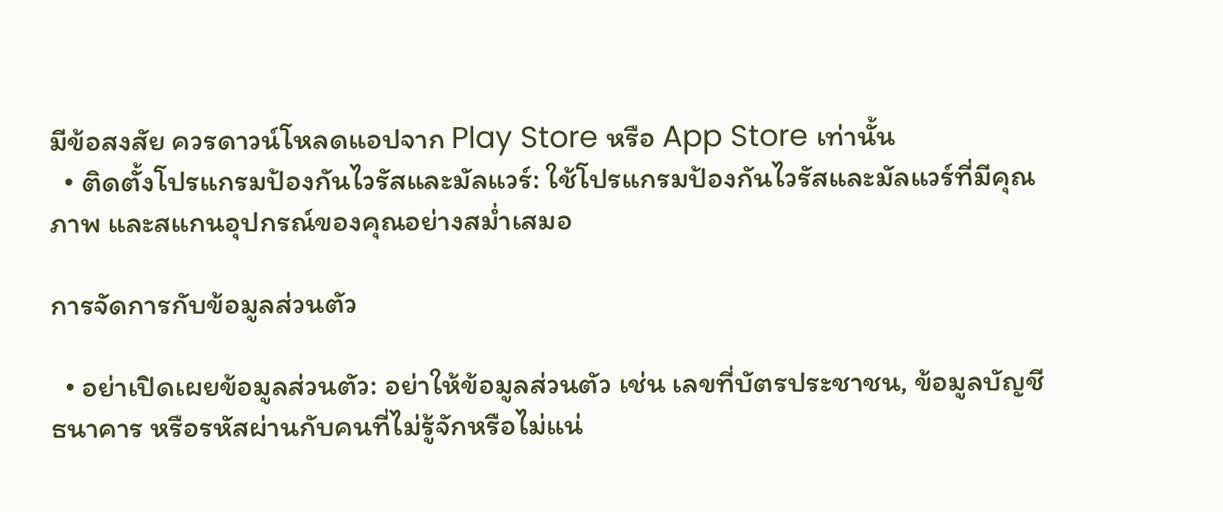มีข้อสงสัย ควรดาวน์โหลดแอปจาก Play Store หรือ App Store เท่านั้น
  • ติดตั้งโปรแกรมป้องกันไวรัสและมัลแวร์: ใช้โปรแกรมป้องกันไวรัสและมัลแวร์ที่มีคุณภาพ และสแกนอุปกรณ์ของคุณอย่างสม่ำเสมอ

การจัดการกับข้อมูลส่วนตัว

  • อย่าเปิดเผยข้อมูลส่วนตัว: อย่าให้ข้อมูลส่วนตัว เช่น เลขที่บัตรประชาชน, ข้อมูลบัญชีธนาคาร หรือรหัสผ่านกับคนที่ไม่รู้จักหรือไม่แน่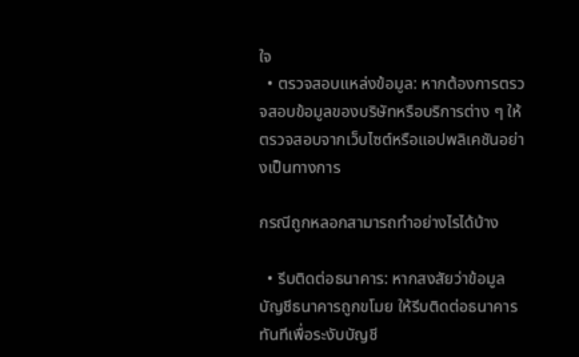ใจ
  • ตรวจสอบแหล่งข้อมูล: หากต้องการตรวจสอบข้อมูลของบริษัทหรือบริการต่าง ๆ ให้ตรวจสอบจากเว็บไซต์หรือแอปพลิเคชันอย่างเป็นทางการ

กรณีถูกหลอกสามารถทำอย่างไรได้บ้าง

  • รีบติดต่อธนาคาร: หากสงสัยว่าข้อมูลบัญชีธนาคารถูกขโมย ให้รีบติดต่อธนาคารทันทีเพื่อระงับบัญชี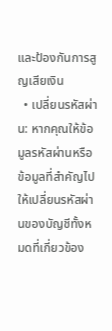และป้องกันการสูญเสียเงิน
  • เปลี่ยนรหัสผ่าน: หากคุณให้ข้อมูลรหัสผ่านหรือข้อมูลที่สำคัญไป ให้เปลี่ยนรหัสผ่านของบัญชีทั้งหมดที่เกี่ยวข้อง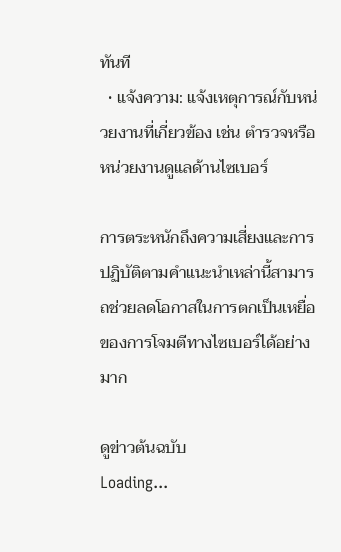ทันที
  • แจ้งความ: แจ้งเหตุการณ์กับหน่วยงานที่เกี่ยวข้อง เช่น ตำรวจหรือหน่วยงานดูแลด้านไซเบอร์

การตระหนักถึงความเสี่ยงและการปฏิบัติตามคำแนะนำเหล่านี้สามารถช่วยลดโอกาสในการตกเป็นเหยื่อของการโจมตีทางไซเบอร์ได้อย่างมาก

ดูข่าวต้นฉบับ
Loading...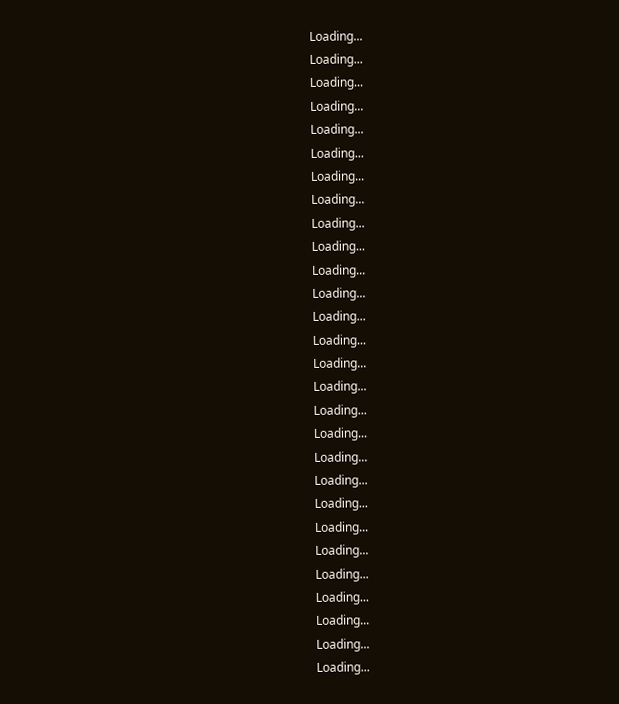Loading...
Loading...
Loading...
Loading...
Loading...
Loading...
Loading...
Loading...
Loading...
Loading...
Loading...
Loading...
Loading...
Loading...
Loading...
Loading...
Loading...
Loading...
Loading...
Loading...
Loading...
Loading...
Loading...
Loading...
Loading...
Loading...
Loading...
Loading...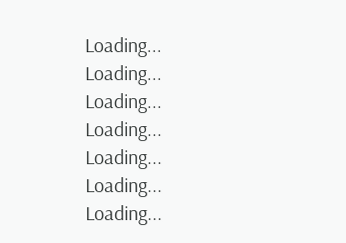Loading...
Loading...
Loading...
Loading...
Loading...
Loading...
Loading...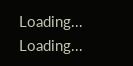Loading...
Loading...